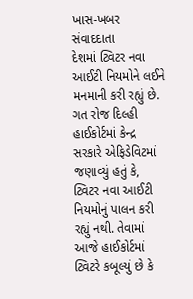ખાસ-ખબર સંવાદદાતા
દેશમાં ટ્વિટર નવા આઈટી નિયમોને લઈને મનમાની કરી રહ્યું છે. ગત રોજ દિલ્હી હાઈકોર્ટમાં કેન્દ્ર સરકારે એફિડેવિટમાં જણાવ્યું હતું કે, ટ્વિટર નવા આઈટી નિયમોનું પાલન કરી રહ્યું નથી. તેવામાં આજે હાઈકોર્ટમાં ટ્વિટરે કબૂલ્યું છે કે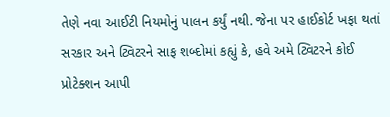તેણે નવા આઈટી નિયમોનું પાલન કર્યું નથી. જેના પર હાઈકોર્ટ ખફા થતાં સરકાર અને ટ્વિટરને સાફ શબ્દોમાં કહ્યું કે, હવે અમે ટ્વિટરને કોઈ પ્રોટેક્શન આપી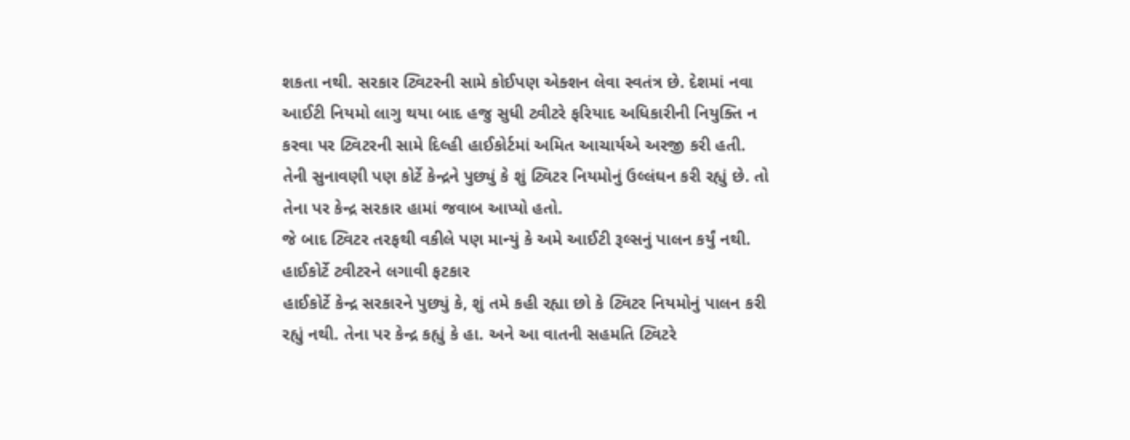શકતા નથી. સરકાર ટ્વિટરની સામે કોઈપણ એક્શન લેવા સ્વતંત્ર છે. દેશમાં નવા આઈટી નિયમો લાગુ થયા બાદ હજુ સુધી ટ્વીટરે ફરિયાદ અધિકારીની નિયુક્તિ ન કરવા પર ટ્વિટરની સામે દિલ્હી હાઈકોર્ટમાં અમિત આચાર્યએ અરજી કરી હતી. તેની સુનાવણી પણ કોર્ટે કેન્દ્રને પુછ્યું કે શું ટ્વિટર નિયમોનું ઉલ્લંઘન કરી રહ્યું છે. તો તેના પર કેન્દ્ર સરકાર હામાં જવાબ આપ્યો હતો.
જે બાદ ટ્વિટર તરફથી વકીલે પણ માન્યું કે અમે આઈટી રૂલ્સનું પાલન કર્યું નથી.
હાઈકોર્ટે ટ્વીટરને લગાવી ફટકાર
હાઈકોર્ટે કેન્દ્ર સરકારને પુછ્યું કે, શું તમે કહી રહ્યા છો કે ટ્વિટર નિયમોનું પાલન કરી રહ્યું નથી. તેના પર કેન્દ્ર કહ્યું કે હા. અને આ વાતની સહમતિ ટ્વિટરે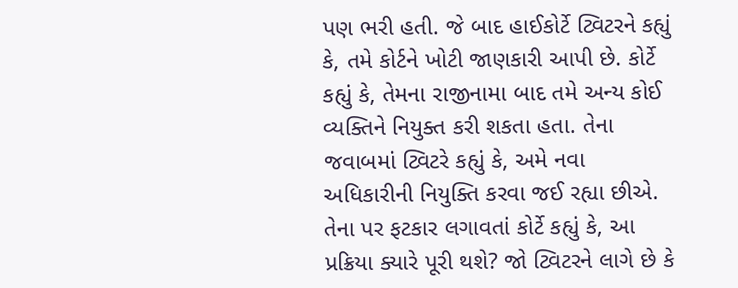પણ ભરી હતી. જે બાદ હાઈકોર્ટે ટ્વિટરને કહ્યું કે, તમે કોર્ટને ખોટી જાણકારી આપી છે. કોર્ટે કહ્યું કે, તેમના રાજીનામા બાદ તમે અન્ય કોઈ વ્યક્તિને નિયુક્ત કરી શકતા હતા. તેના જવાબમાં ટ્વિટરે કહ્યું કે, અમે નવા અધિકારીની નિયુક્તિ કરવા જઈ રહ્યા છીએ. તેના પર ફટકાર લગાવતાં કોર્ટે કહ્યું કે, આ પ્રક્રિયા ક્યારે પૂરી થશે? જો ટ્વિટરને લાગે છે કે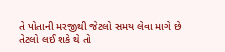તે પોતાની મરજીથી જેટલો સમય લેવા માગે છે તેટલો લઈ શકે થે તો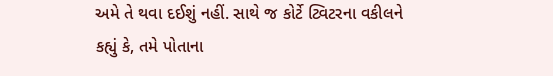અમે તે થવા દઈશું નહીં. સાથે જ કોર્ટે ટ્વિટરના વકીલને કહ્યું કે, તમે પોતાના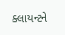ક્લાયન્ટને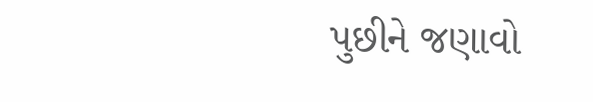પુછીને જણાવો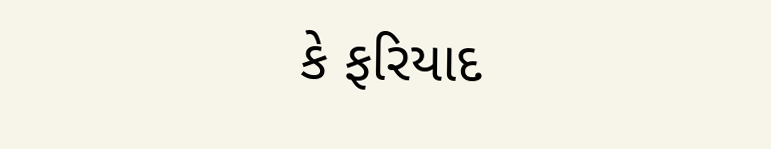કે ફરિયાદ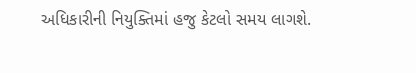અધિકારીની નિયુક્તિમાં હજુ કેટલો સમય લાગશે.